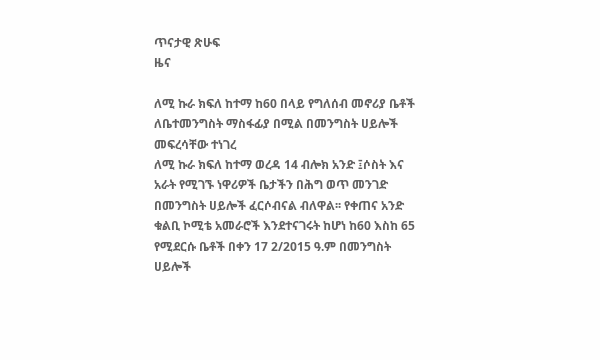ጥናታዊ ጽሁፍ
ዜና

ለሚ ኩራ ክፍለ ከተማ ከ60 በላይ የግለሰብ መኖሪያ ቤቶች ለቤተመንግስት ማስፋፊያ በሚል በመንግስት ሀይሎች መፍረሳቸው ተነገረ
ለሚ ኩራ ክፍለ ከተማ ወረዳ 14 ብሎክ አንድ ፤ሶስት እና አራት የሚገኙ ነዋሪዎች ቤታችን በሕግ ወጥ መንገድ በመንግስት ሀይሎች ፈርሶብናል ብለዋል፡፡ የቀጠና አንድ ቁልቢ ኮሚቴ አመራሮች እንደተናገሩት ከሆነ ከ60 እስከ 65 የሚደርሱ ቤቶች በቀን 17 2/2015 ዓ.ም በመንግስት ሀይሎች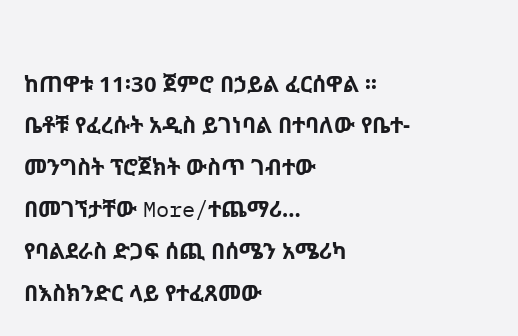ከጠዋቱ 11፡30 ጀምሮ በኃይል ፈርሰዋል ፡፡ ቤቶቹ የፈረሱት አዲስ ይገነባል በተባለው የቤተ-መንግስት ፕሮጀክት ውስጥ ገብተው በመገኘታቸው More/ተጨማሪ…
የባልደራስ ድጋፍ ሰጪ በሰሜን አሜሪካ
በእስክንድር ላይ የተፈጸመው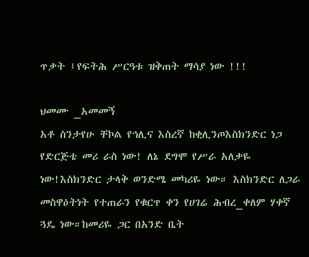ጥቃት ፤የፍትሕ ሥርዓቱ ዝቅጠት ማሳያ ነው !!!

ህመሙ _አመመኝ
አቶ ስንታየሁ ቸኮል የኅሊና እስረኛ ከቂሊንጦእስክንድር ነጋ የድርጅቴ መሪ ራስ ነው! ለኔ ደግሞ የሥራ አለቃዬ ነው!እስክንድር ታላቅ ወንድሜ መካሪዬ ነው። እስክንድር ለጋራ መስዋዕትነት የተጠራን የቁርጥ ቀን የሀገሬ ሕብረ_ቀለም ሃቀኛ ጓዴ ነው።ከመሪዬ ጋር በአንድ ቤት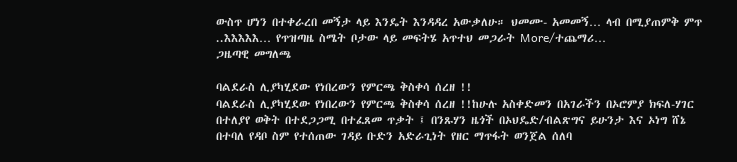ውስጥ ሆነን በተቀራረበ መኝታ ላይ እንዴት እንዳዳረ አውቃለሁ። ህመሙ- አመመኝ… ላብ በሚያጠምቅ ምጥ ..እእእእእ… የጥዝጣዜ ስሜት ቦታው ላይ መፍትሄ አጥተህ መጋራት More/ተጨማሪ…
ጋዜጣዊ መግለጫ

ባልደራስ ሊያካሂደው የነበረውን የምርጫ ቅስቀሳ ሰረዘ !!
ባልደራስ ሊያካሂደው የነበረውን የምርጫ ቅስቀሳ ሰረዘ !!ከሁሉ አስቀድመን በአገራችን በኦሮምያ ክፍለ-ሃገር በተለያየ ወቅት በተደጋጋሚ በተፈጸመ ጥቃት ፤ በንጹሃን ዜጎች በኦህዴድ/ብልጽግና ይሁንታ እና ኦነግ ሸኔ በተባለ የዳቦ ስም የተሰጠው ገዳይ ቡድን አድራጊነት የዘር ማጥፋት ወንጀል ሰለባ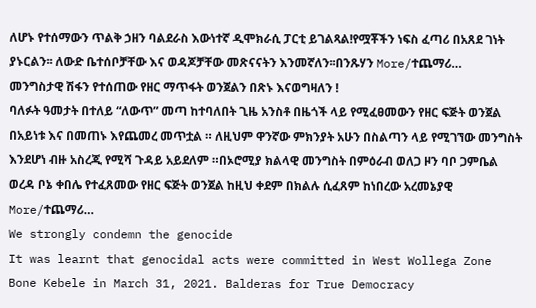ለሆኑ የተሰማውን ጥልቅ ኃዘን ባልደራስ እውነተኛ ዲሞክራሲ ፓርቲ ይገልጻል!የሟቾችን ነፍስ ፈጣሪ በአጸደ ገነት ያኑርልን፡፡ ለውድ ቤተሰቦቻቸው እና ወዳጆቻቸው መጽናናትን እንመኛለን፡፡በንጹሃን More/ተጨማሪ…
መንግስታዊ ሽፋን የተሰጠው የዘር ማጥፋት ወንጀልን በጽኑ እናወግዛለን !
ባለፉት ዓመታት በተለይ “ለውጥ” መጣ ከተባለበት ጊዜ አንስቶ በዜጎች ላይ የሚፈፀመውን የዘር ፍጅት ወንጀል በአይነቱ እና በመጠኑ እየጨመረ መጥቷል ። ለዚህም ዋንኛው ምክንያት አሁን በስልጣን ላይ የሚገኘው መንግስት እንደሆነ ብዙ አስረጂ የሚሻ ጉዳይ አይደለም ።በኦሮሚያ ክልላዊ መንግስት በምዕራብ ወለጋ ዞን ባቦ ጋምቤል ወረዳ ቦኔ ቀበሌ የተፈጸመው የዘር ፍጅት ወንጀል ከዚህ ቀደም በክልሉ ሲፈጸም ከነበረው አረመኔያዊ More/ተጨማሪ…
We strongly condemn the genocide
It was learnt that genocidal acts were committed in West Wollega Zone Bone Kebele in March 31, 2021. Balderas for True Democracy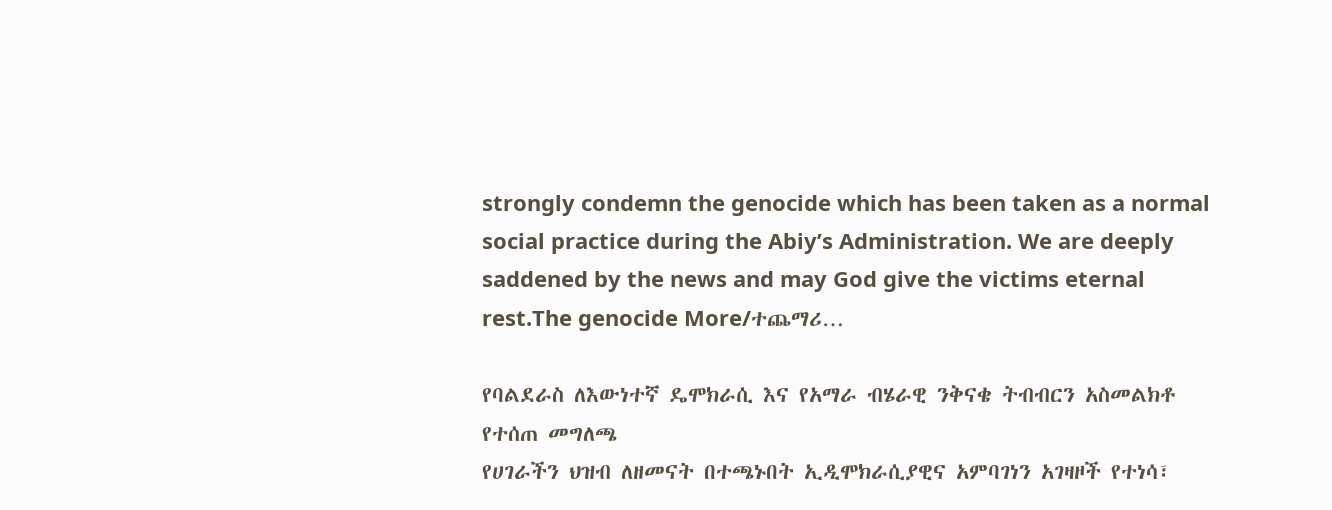strongly condemn the genocide which has been taken as a normal social practice during the Abiy’s Administration. We are deeply saddened by the news and may God give the victims eternal rest.The genocide More/ተጨማሪ…

የባልደራስ ለእውነተኛ ዴሞክራሲ እና የአማራ ብሄራዊ ንቅናቄ ትብብርን አስመልክቶ የተሰጠ መግለጫ
የሀገራችን ህዝብ ለዘመናት በተጫኑበት ኢዲሞክራሲያዊና አምባገነን አገዛዞች የተነሳ፣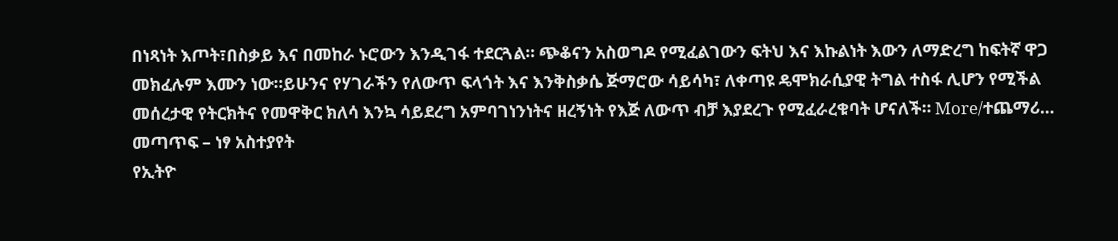በነጻነት እጦት፣በስቃይ እና በመከራ ኑሮውን እንዲገፋ ተደርጓል። ጭቆናን አስወግዶ የሚፈልገውን ፍትህ እና እኩልነት እውን ለማድረግ ከፍትኛ ዋጋ መክፈሉም እሙን ነው።ይሁንና የሃገራችን የለውጥ ፍላጎት እና እንቅስቃሴ ጅማሮው ሳይሳካ፣ ለቀጣዩ ዴሞክራሲያዊ ትግል ተስፋ ሊሆን የሚችል መሰረታዊ የትርክትና የመዋቅር ክለሳ እንኳ ሳይደረግ አምባገነንነትና ዘረኝነት የእጅ ለውጥ ብቻ እያደረጉ የሚፈራረቁባት ሆናለች። More/ተጨማሪ…
መጣጥፍ – ነፃ አስተያየት
የኢትዮ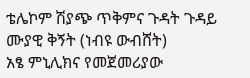ቴሌኮም ሽያጭ ጥቅምና ጉዳት ጉዳይ ሙያዊ ቅኝት (ነብዩ ውብሸት)
አፄ ምኒሊክና የመጀመሪያው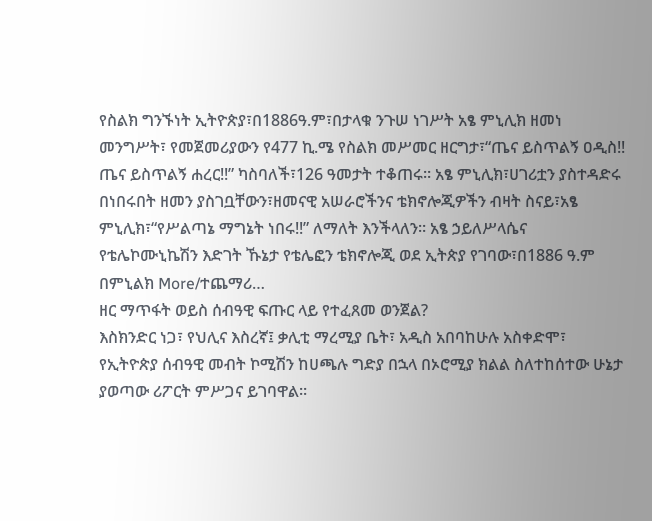የስልክ ግንኙነት ኢትዮጵያ፣በ1886ዓ.ም፣በታላቁ ንጉሠ ነገሥት አፄ ምኒሊክ ዘመነ መንግሥት፣ የመጀመሪያውን የ477 ኪ.ሜ የስልክ መሥመር ዘርግታ፣“ጤና ይስጥልኝ ዐዲስ!! ጤና ይስጥልኝ ሐረር!!” ካስባለች፣126 ዓመታት ተቆጠሩ። አፄ ምኒሊክ፣ሀገሪቷን ያስተዳድሩ በነበሩበት ዘመን ያስገቧቸውን፣ዘመናዊ አሠራሮችንና ቴክኖሎጂዎችን ብዛት ስናይ፣አፄ ምኒሊክ፣“የሥልጣኔ ማግኔት ነበሩ!!” ለማለት እንችላለን። አፄ ኃይለሥላሴና የቴሌኮሙኒኬሽን እድገት ኹኔታ የቴሌፎን ቴክኖሎጂ ወደ ኢትጵያ የገባው፣በ1886 ዓ.ም በምኒልክ More/ተጨማሪ…
ዘር ማጥፋት ወይስ ሰብዓዊ ፍጡር ላይ የተፈጸመ ወንጀል?
እስክንድር ነጋ፣ የህሊና እስረኛ፤ ቃሊቲ ማረሚያ ቤት፣ አዲስ አበባከሁሉ አስቀድሞ፣ የኢትዮጵያ ሰብዓዊ መብት ኮሚሽን ከሀጫሉ ግድያ በኋላ በኦሮሚያ ክልል ስለተከሰተው ሁኔታ ያወጣው ሪፖርት ምሥጋና ይገባዋል፡፡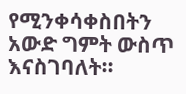የሚንቀሳቀስበትን አውድ ግምት ውስጥ እናስገባለት፡፡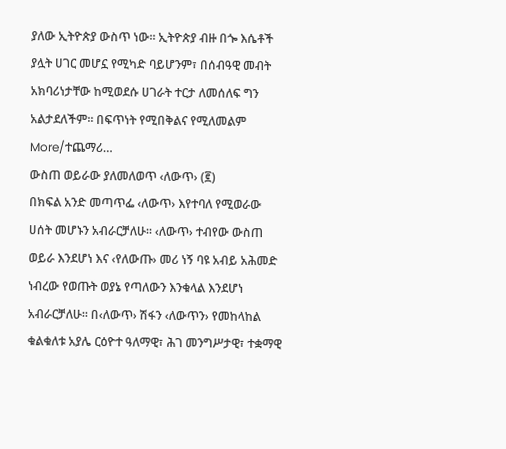ያለው ኢትዮጵያ ውስጥ ነው፡፡ ኢትዮጵያ ብዙ በጐ እሴቶች ያሏት ሀገር መሆኗ የሚካድ ባይሆንም፣ በሰብዓዊ መብት አክባሪነታቸው ከሚወደሱ ሀገራት ተርታ ለመሰለፍ ግን አልታደለችም፡፡ በፍጥነት የሚበቅልና የሚለመልም More/ተጨማሪ…
ውስጠ ወይራው ያለመለወጥ ‹ለውጥ› (፪)
በክፍል አንድ መጣጥፌ ‹ለውጥ› እየተባለ የሚወራው ሀሰት መሆኑን አብራርቻለሁ፡፡ ‹ለውጥ› ተብየው ውስጠ ወይራ እንደሆነ እና ‹የለውጡ› መሪ ነኝ ባዩ አብይ አሕመድ ነብረው የወጡት ወያኔ የጣለውን እንቁላል እንደሆነ አብራርቻለሁ፡፡ በ‹ለውጥ› ሽፋን ‹ለውጥን› የመከላከል ቁልቁለቱ አያሌ ርዕዮተ ዓለማዊ፣ ሕገ መንግሥታዊ፣ ተቋማዊ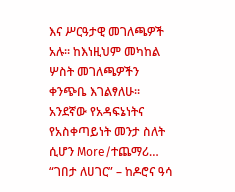እና ሥርዓታዊ መገለጫዎች አሉ፡፡ ከእነዚህም መካከል ሦስት መገለጫዎችን ቀንጭቤ እገልፃለሁ፡፡ አንደኛው የአዳፍኔነትና የአስቀጣይነት መንታ ስለት ሲሆን More/ተጨማሪ…
“ገበታ ለሀገር” – ከዶሮና ዓሳ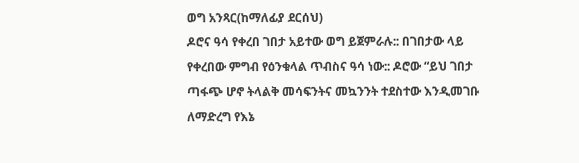ወግ አንጻር(ከማለፊያ ደርሰህ)
ዶሮና ዓሳ የቀረበ ገበታ አይተው ወግ ይጀምራሉ:: በገበታው ላይ የቀረበው ምግብ የዕንቁላል ጥብስና ዓሳ ነው:: ዶሮው “ይህ ገበታ ጣፋጭ ሆኖ ትላልቅ መሳፍንትና መኳንንት ተደስተው እንዲመገቡ ለማድረግ የእኔ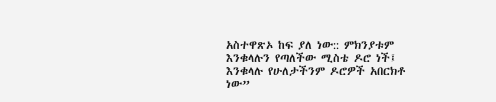አስተዋጽኦ ከፍ ያለ ነው:: ምክንያቱም እንቁላሉን የጣለችው ሚስቴ ዶሮ ነች፤ እንቁላሉ የሁለታችንም ዶሮዎች አበርክቶ ነው”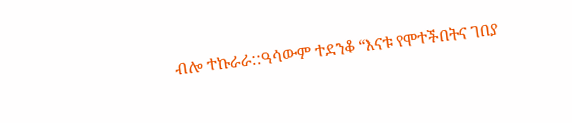ብሎ ተኩራራ::ዓሳውም ተደንቆ “እናቱ የሞተችበትና ገበያ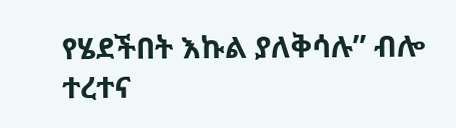የሄደችበት እኩል ያለቅሳሉ” ብሎ ተረተና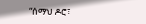“ሰማህ ዶሮ፣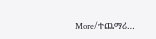More/ተጨማሪ…